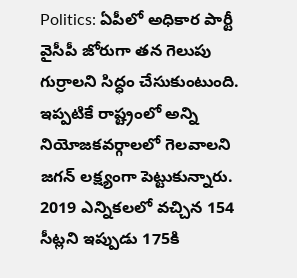Politics: ఏపీలో అధికార పార్టీ వైసీపీ జోరుగా తన గెలుపు గుర్రాలని సిద్ధం చేసుకుంటుంది. ఇప్పటికే రాష్ట్రంలో అన్ని నియోజకవర్గాలలో గెలవాలని జగన్ లక్ష్యంగా పెట్టుకున్నారు. 2019 ఎన్నికలలో వచ్చిన 154 సీట్లని ఇప్పుడు 175కి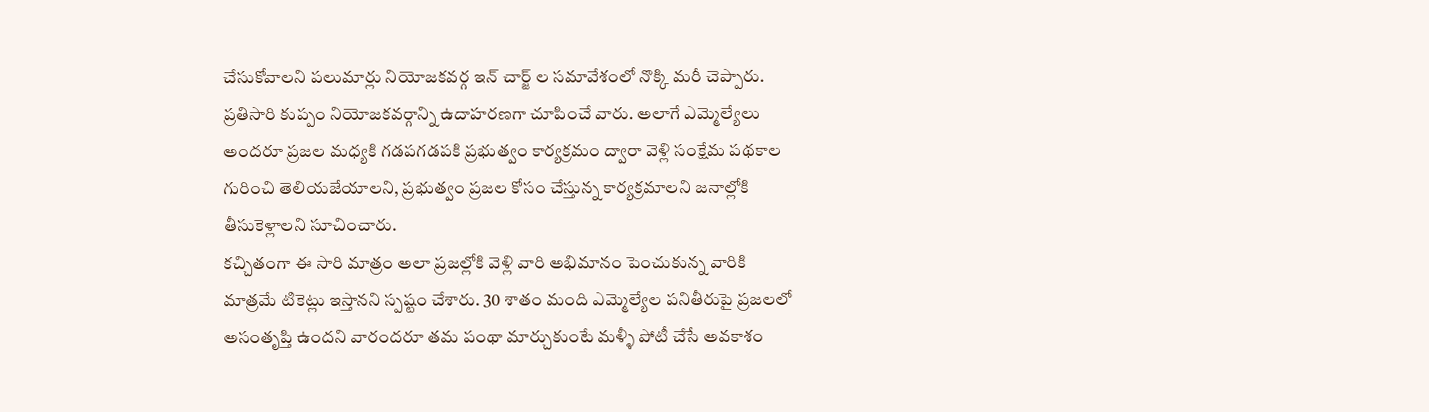చేసుకోవాలని పలుమార్లు నియోజకవర్గ ఇన్ చార్జ్ ల సమావేశంలో నొక్కి మరీ చెప్పారు. ప్రతిసారి కుప్పం నియోజకవర్గాన్ని ఉదాహరణగా చూపించే వారు. అలాగే ఎమ్మెల్యేలు అందరూ ప్రజల మధ్యకి గడపగడపకి ప్రభుత్వం కార్యక్రమం ద్వారా వెళ్లి సంక్షేమ పథకాల గురించి తెలియజేయాలని, ప్రభుత్వం ప్రజల కోసం చేస్తున్న కార్యక్రమాలని జనాల్లోకి తీసుకెళ్లాలని సూచించారు.
కచ్చితంగా ఈ సారి మాత్రం అలా ప్రజల్లోకి వెళ్లి వారి అభిమానం పెంచుకున్న వారికి మాత్రమే టికెట్లు ఇస్తానని స్పష్టం చేశారు. 30 శాతం మంది ఎమ్మెల్యేల పనితీరుపై ప్రజలలో అసంతృప్తి ఉందని వారందరూ తమ పంథా మార్చుకుంటే మళ్ళీ పోటీ చేసే అవకాశం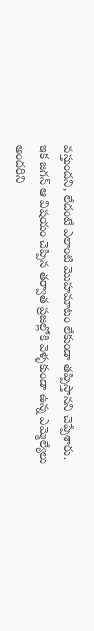వస్తుందని, లేదంటే ఎలాంటి మొహమాటం లేకుండా తప్పిస్తానని చెప్పేశారు. ఇక జగన్ ఆ విషయం చెప్పిన తర్వాత ప్రజల్లోకి వెళ్ళకుండా ఉన్న ఎమ్మెల్యేలు అందరిని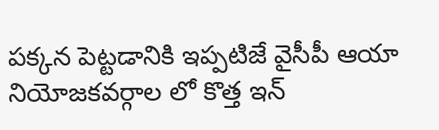పక్కన పెట్టడానికి ఇప్పటిజే వైసీపీ ఆయా నియోజకవర్గాల లో కొత్త ఇన్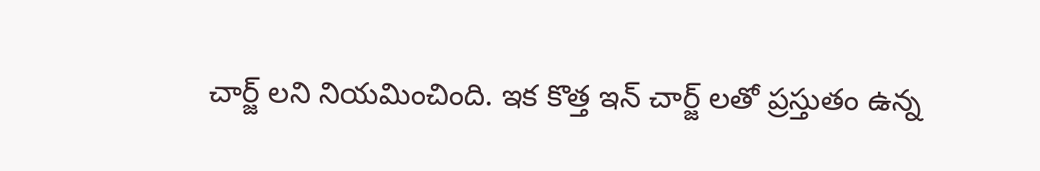చార్జ్ లని నియమించింది. ఇక కొత్త ఇన్ చార్జ్ లతో ప్రస్తుతం ఉన్న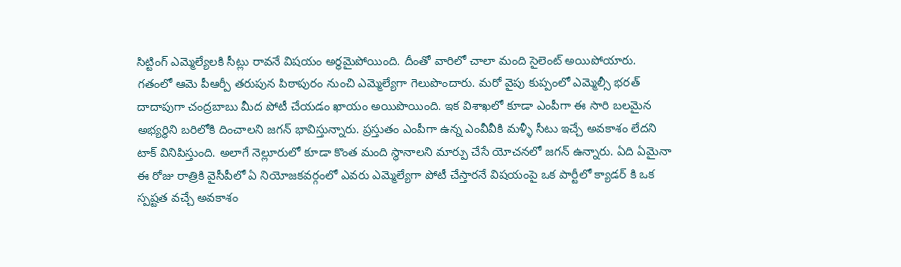సిట్టింగ్ ఎమ్మెల్యేలకి సీట్లు రావనే విషయం అర్ధమైపోయింది. దీంతో వారిలో చాలా మంది సైలెంట్ అయిపోయారు.
గతంలో ఆమె పీఆర్పీ తరుపున పిఠాపురం నుంచి ఎమ్మెల్యేగా గెలుపొందారు. మరో వైపు కుప్పంలో ఎమ్మెల్సీ భరత్ దాదాపుగా చంద్రబాబు మీద పోటీ చేయడం ఖాయం అయిపొయింది. ఇక విశాఖలో కూడా ఎంపీగా ఈ సారి బలమైన అభ్యర్ధిని బరిలోకి దించాలని జగన్ భావిస్తున్నారు. ప్రస్తుతం ఎంపీగా ఉన్న ఎంవీవీకి మళ్ళీ సీటు ఇచ్చే అవకాశం లేదని టాక్ వినిపిస్తుంది. అలాగే నెల్లూరులో కూడా కొంత మంది స్థానాలని మార్పు చేసే యోచనలో జగన్ ఉన్నారు. ఏది ఏమైనా ఈ రోజు రాత్రికి వైసీపీలో ఏ నియోజకవర్గంలో ఎవరు ఎమ్మెల్యేగా పోటీ చేస్తారనే విషయంపై ఒక పార్టీలో క్యాడర్ కి ఒక స్పష్టత వచ్చే అవకాశం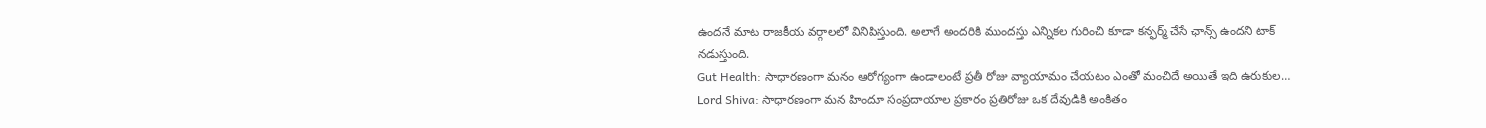ఉందనే మాట రాజకీయ వర్గాలలో వినిపిస్తుంది. అలాగే అందరికి ముందస్తు ఎన్నికల గురించి కూడా కన్ఫర్మ్ చేసే ఛాన్స్ ఉందని టాక్ నడుస్తుంది.
Gut Health: సాధారణంగా మనం ఆరోగ్యంగా ఉండాలంటే ప్రతీ రోజు వ్యాయామం చేయటం ఎంతో మంచిదే అయితే ఇది ఉరుకుల…
Lord Shiva: సాధారణంగా మన హిందూ సంప్రదాయాల ప్రకారం ప్రతిరోజు ఒక దేవుడికి అంకితం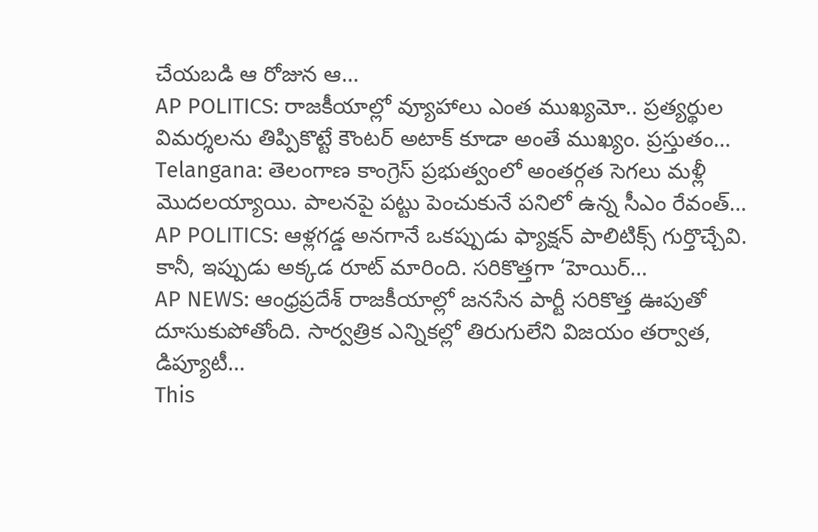చేయబడి ఆ రోజున ఆ…
AP POLITICS: రాజకీయాల్లో వ్యూహాలు ఎంత ముఖ్యమో.. ప్రత్యర్థుల విమర్శలను తిప్పికొట్టే కౌంటర్ అటాక్ కూడా అంతే ముఖ్యం. ప్రస్తుతం…
Telangana: తెలంగాణ కాంగ్రెస్ ప్రభుత్వంలో అంతర్గత సెగలు మళ్లీ మొదలయ్యాయి. పాలనపై పట్టు పెంచుకునే పనిలో ఉన్న సీఎం రేవంత్…
AP POLITICS: ఆళ్లగడ్డ అనగానే ఒకప్పుడు ఫ్యాక్షన్ పాలిటిక్స్ గుర్తొచ్చేవి. కానీ, ఇప్పుడు అక్కడ రూట్ మారింది. సరికొత్తగా ‘హెయిర్…
AP NEWS: ఆంధ్రప్రదేశ్ రాజకీయాల్లో జనసేన పార్టీ సరికొత్త ఊపుతో దూసుకుపోతోంది. సార్వత్రిక ఎన్నికల్లో తిరుగులేని విజయం తర్వాత, డిప్యూటీ…
This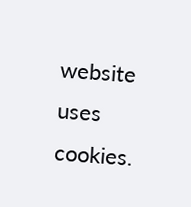website uses cookies.